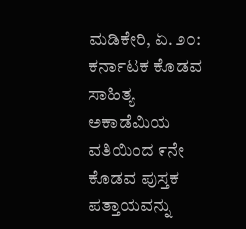ಮಡಿಕೇರಿ, ಏ. ೨೦: ಕರ್ನಾಟಕ ಕೊಡವ ಸಾಹಿತ್ಯ ಅಕಾಡೆಮಿಯ ವತಿಯಿಂದ ೯ನೇ ಕೊಡವ ಪುಸ್ತಕ ಪತ್ತಾಯವನ್ನು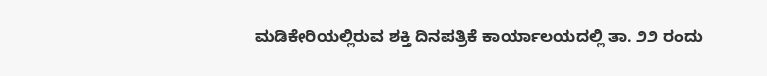ಮಡಿಕೇರಿಯಲ್ಲಿರುವ ಶಕ್ತಿ ದಿನಪತ್ರಿಕೆ ಕಾರ್ಯಾಲಯದಲ್ಲಿ ತಾ. ೨೨ ರಂದು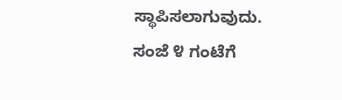ಸ್ಥಾಪಿಸಲಾಗುವುದು.
ಸಂಜೆ ೪ ಗಂಟೆಗೆ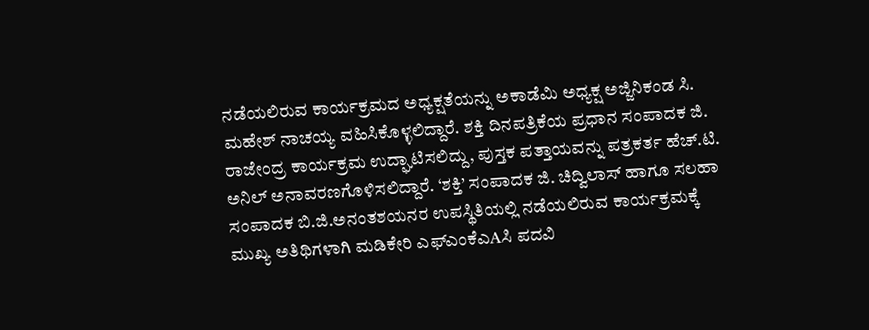ನಡೆಯಲಿರುವ ಕಾರ್ಯಕ್ರಮದ ಅಧ್ಯಕ್ಷತೆಯನ್ನು ಅಕಾಡೆಮಿ ಅಧ್ಯಕ್ಷ ಅಜ್ಜಿನಿಕಂಡ ಸಿ. ಮಹೇಶ್ ನಾಚಯ್ಯ ವಹಿಸಿಕೊಳ್ಳಲಿದ್ದಾರೆ. ಶಕ್ತಿ ದಿನಪತ್ರಿಕೆಯ ಪ್ರಧಾನ ಸಂಪಾದಕ ಜಿ. ರಾಜೇಂದ್ರ ಕಾರ್ಯಕ್ರಮ ಉದ್ಘಾಟಿಸಲಿದ್ದು, ಪುಸ್ತಕ ಪತ್ತಾಯವನ್ನು ಪತ್ರಕರ್ತ ಹೆಚ್.ಟಿ. ಅನಿಲ್ ಅನಾವರಣಗೊಳಿಸಲಿದ್ದಾರೆ. ‘ಶಕ್ತಿ’ ಸಂಪಾದಕ ಜಿ. ಚಿದ್ವಿಲಾಸ್ ಹಾಗೂ ಸಲಹಾ ಸಂಪಾದಕ ಬಿ.ಜಿ.ಅನಂತಶಯನರ ಉಪಸ್ಥಿತಿಯಲ್ಲಿ ನಡೆಯಲಿರುವ ಕಾರ್ಯಕ್ರಮಕ್ಕೆ ಮುಖ್ಯ ಅತಿಥಿಗಳಾಗಿ ಮಡಿಕೇರಿ ಎಫ್ಎಂಕೆಎAಸಿ ಪದವಿ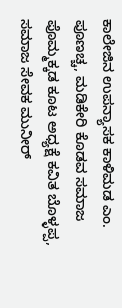ಕಾಲೇಜಿನ ಉಪನ್ಯಾಸಕ ಕಾಳಿಮಡ ಎಂ. ಪೂಣಚ್ಚ, ಮಡಿಕೇರಿ ಕೊಡವ ಸಮಾಜ ಪೊಮ್ಮಕ್ಕಡ ಕೂಟ ಅಧ್ಯಕ್ಷೆ ಕವಿತ ಬೊಳ್ಳಪ್ಪ, ಸಮಾಜ ಸೇವಕ ಮುನೀರ್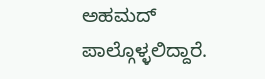ಅಹಮದ್ ಪಾಲ್ಗೊಳ್ಳಲಿದ್ದಾರೆ.